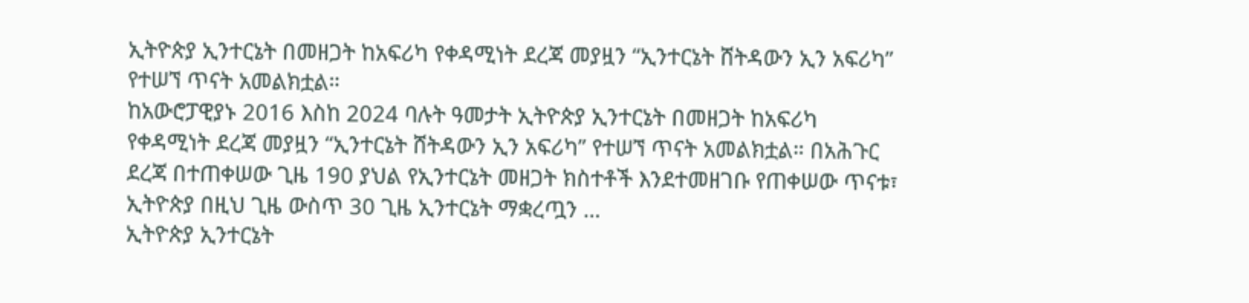ኢትዮጵያ ኢንተርኔት በመዘጋት ከአፍሪካ የቀዳሚነት ደረጃ መያዟን “ኢንተርኔት ሸትዳውን ኢን አፍሪካ” የተሠኘ ጥናት አመልክቷል።
ከአውሮፓዊያኑ 2016 እስከ 2024 ባሉት ዓመታት ኢትዮጵያ ኢንተርኔት በመዘጋት ከአፍሪካ የቀዳሚነት ደረጃ መያዟን “ኢንተርኔት ሸትዳውን ኢን አፍሪካ” የተሠኘ ጥናት አመልክቷል። በአሕጉር ደረጃ በተጠቀሠው ጊዜ 190 ያህል የኢንተርኔት መዘጋት ክስተቶች እንደተመዘገቡ የጠቀሠው ጥናቱ፣ ኢትዮጵያ በዚህ ጊዜ ውስጥ 30 ጊዜ ኢንተርኔት ማቋረጧን …
ኢትዮጵያ ኢንተርኔት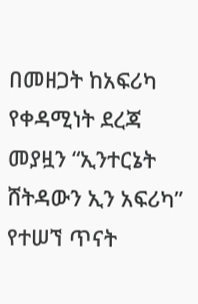በመዘጋት ከአፍሪካ የቀዳሚነት ደረጃ መያዟን “ኢንተርኔት ሸትዳውን ኢን አፍሪካ” የተሠኘ ጥናት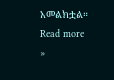አመልክቷል። Read more »